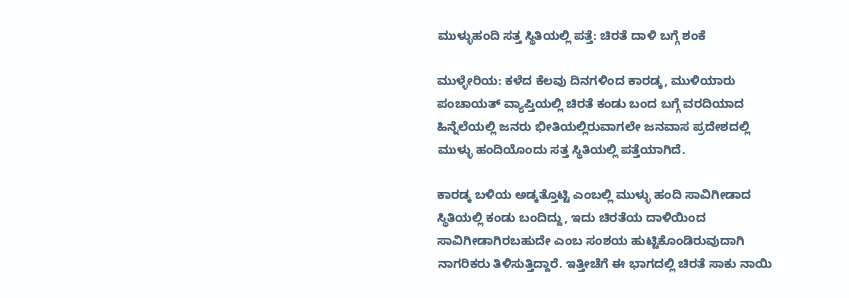ಮುಳ್ಳುಹಂದಿ ಸತ್ತ ಸ್ಥಿತಿಯಲ್ಲಿ ಪತ್ತೆ: ಚಿರತೆ ದಾಳಿ ಬಗ್ಗೆ ಶಂಕೆ

ಮುಳ್ಳೇರಿಯ: ಕಳೆದ ಕೆಲವು ದಿನಗಳಿಂದ ಕಾರಡ್ಕ, ಮುಳಿಯಾರು ಪಂಚಾಯತ್ ವ್ಯಾಪ್ತಿಯಲ್ಲಿ ಚಿರತೆ ಕಂಡು ಬಂದ ಬಗ್ಗೆ ವರದಿಯಾದ ಹಿನ್ನೆಲೆಯಲ್ಲಿ ಜನರು ಭೀತಿಯಲ್ಲಿರುವಾಗಲೇ ಜನವಾಸ ಪ್ರದೇಶದಲ್ಲಿ ಮುಳ್ಳು ಹಂದಿಯೊಂದು ಸತ್ತ ಸ್ಥಿತಿಯಲ್ಲಿ ಪತ್ತೆಯಾಗಿದೆ.

ಕಾರಡ್ಕ ಬಳಿಯ ಅಡ್ಕತ್ತೊಟ್ಟಿ ಎಂಬಲ್ಲಿ ಮುಳ್ಳು ಹಂದಿ ಸಾವಿಗೀಡಾದ ಸ್ಥಿತಿಯಲ್ಲಿ ಕಂಡು ಬಂದಿದ್ದು, ಇದು ಚಿರತೆಯ ದಾಳಿಯಿಂದ ಸಾವಿಗೀಡಾಗಿರಬಹುದೇ ಎಂಬ ಸಂಶಯ ಹುಟ್ಟಿಕೊಂಡಿರುವುದಾಗಿ ನಾಗರಿಕರು ತಿಳಿಸುತ್ತಿದ್ದಾರೆ. ಇತ್ತೀಚೆಗೆ ಈ ಭಾಗದಲ್ಲಿ ಚಿರತೆ ಸಾಕು ನಾಯಿ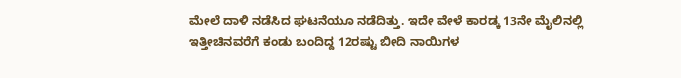ಮೇಲೆ ದಾಳಿ ನಡೆಸಿದ ಘಟನೆಯೂ ನಡೆದಿತ್ತು. ಇದೇ ವೇಳೆ ಕಾರಡ್ಕ 13ನೇ ಮೈಲಿನಲ್ಲಿ ಇತ್ತೀಚಿನವರೆಗೆ ಕಂಡು ಬಂದಿದ್ದ 12ರಷ್ಟು ಬೀದಿ ನಾಯಿಗಳ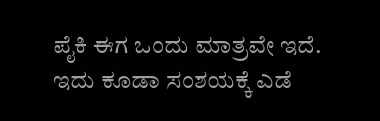ಪೈಕಿ ಈಗ ಒಂದು ಮಾತ್ರವೇ ಇದೆ. ಇದು ಕೂಡಾ ಸಂಶಯಕ್ಕೆ ಎಡೆ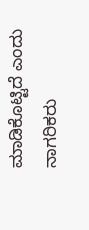ಮಾಡಿಕೊಟ್ಟಿದೆ ಎಂದು ನಾಗರಿಕರು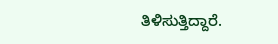ತಿಳಿಸುತ್ತಿದ್ದಾರೆ.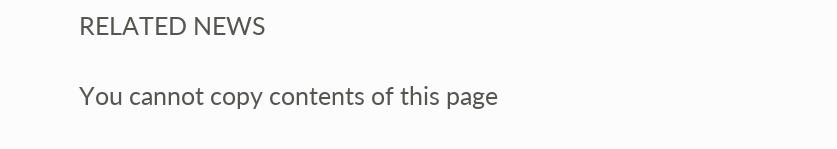RELATED NEWS

You cannot copy contents of this page